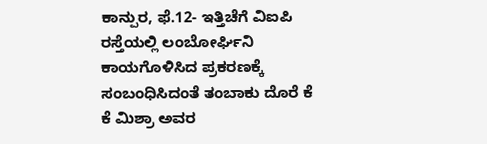ಕಾನ್ಪುರ, ಫೆ.12- ಇತ್ತಿಚೆಗೆ ವಿಐಪಿ ರಸ್ತೆಯಲ್ಲಿ ಲಂಬೋರ್ಘಿನಿ ಕಾಯಗೊಳಿಸಿದ ಪ್ರಕರಣಕ್ಕೆ ಸಂಬಂಧಿಸಿದಂತೆ ತಂಬಾಕು ದೊರೆ ಕೆ ಕೆ ಮಿಶ್ರಾ ಅವರ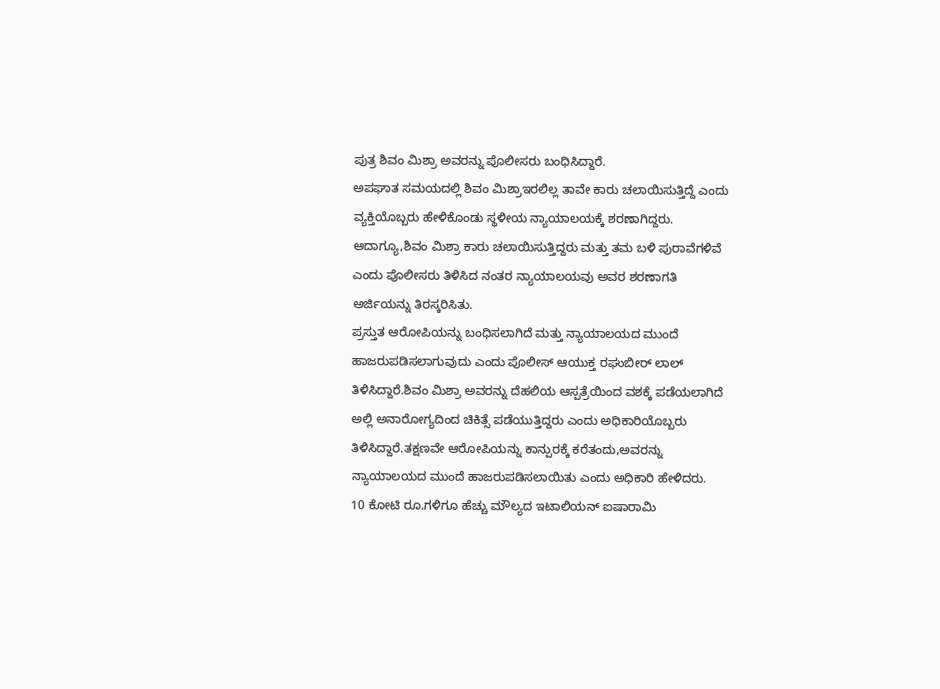ಪುತ್ರ ಶಿವಂ ಮಿಶ್ರಾ ಅವರನ್ನು ಪೊಲೀಸರು ಬಂಧಿಸಿದ್ದಾರೆ.
ಅಪಘಾತ ಸಮಯದಲ್ಲಿ ಶಿವಂ ಮಿಶ್ರಾಇರಲಿಲ್ಲ ತಾವೇ ಕಾರು ಚಲಾಯಿಸುತ್ತಿದ್ದೆ ಎಂದು ವ್ಯಕ್ತಿಯೊಬ್ಬರು ಹೇಳಿಕೊಂಡು ಸ್ಥಳೀಯ ನ್ಯಾಯಾಲಯಕ್ಕೆ ಶರಣಾಗಿದ್ದರು. ಆದಾಗ್ಯೂ,ಶಿವಂ ಮಿಶ್ರಾ ಕಾರು ಚಲಾಯಿಸುತ್ತಿದ್ದರು ಮತ್ತು ತಮ ಬಳಿ ಪುರಾವೆಗಳಿವೆ ಎಂದು ಪೊಲೀಸರು ತಿಳಿಸಿದ ನಂತರ ನ್ಯಾಯಾಲಯವು ಅವರ ಶರಣಾಗತಿ ಅರ್ಜಿಯನ್ನು ತಿರಸ್ಕರಿಸಿತು.
ಪ್ರಸ್ತುತ ಆರೋಪಿಯನ್ನು ಬಂಧಿಸಲಾಗಿದೆ ಮತ್ತು ನ್ಯಾಯಾಲಯದ ಮುಂದೆ ಹಾಜರುಪಡಿಸಲಾಗುವುದು ಎಂದು ಪೊಲೀಸ್ ಆಯುಕ್ತ ರಘುಬೀರ್ ಲಾಲ್ ತಿಳಿಸಿದ್ದಾರೆ.ಶಿವಂ ಮಿಶ್ರಾ ಅವರನ್ನು ದೆಹಲಿಯ ಆಸ್ಪತ್ರೆಯಿಂದ ವಶಕ್ಕೆ ಪಡೆಯಲಾಗಿದೆ ಅಲ್ಲಿ ಅನಾರೋಗ್ಯದಿಂದ ಚಿಕಿತ್ಸೆ ಪಡೆಯುತ್ತಿದ್ದರು ಎಂದು ಅಧಿಕಾರಿಯೊಬ್ಬರು ತಿಳಿಸಿದ್ದಾರೆ.ತಕ್ಷಣವೇ ಆರೋಪಿಯನ್ನು ಕಾನ್ಪುರಕ್ಕೆ ಕರೆತಂದು,ಅವರನ್ನು ನ್ಯಾಯಾಲಯದ ಮುಂದೆ ಹಾಜರುಪಡಿಸಲಾಯಿತು ಎಂದು ಅಧಿಕಾರಿ ಹೇಳಿದರು.
10 ಕೋಟಿ ರೂ.ಗಳಿಗೂ ಹೆಚ್ಚು ಮೌಲ್ಯದ ಇಟಾಲಿಯನ್ ಐಷಾರಾಮಿ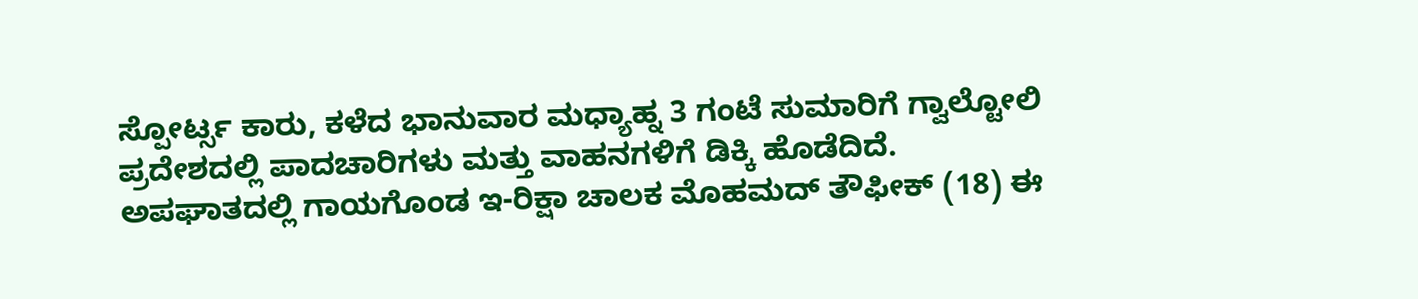ಸ್ಪೋರ್ಟ್ಸ ಕಾರು, ಕಳೆದ ಭಾನುವಾರ ಮಧ್ಯಾಹ್ನ 3 ಗಂಟೆ ಸುಮಾರಿಗೆ ಗ್ವಾಲ್ಟೋಲಿ ಪ್ರದೇಶದಲ್ಲಿ ಪಾದಚಾರಿಗಳು ಮತ್ತು ವಾಹನಗಳಿಗೆ ಡಿಕ್ಕಿ ಹೊಡೆದಿದೆ.
ಅಪಘಾತದಲ್ಲಿ ಗಾಯಗೊಂಡ ಇ-ರಿಕ್ಷಾ ಚಾಲಕ ಮೊಹಮದ್ ತೌಫೀಕ್ (18) ಈ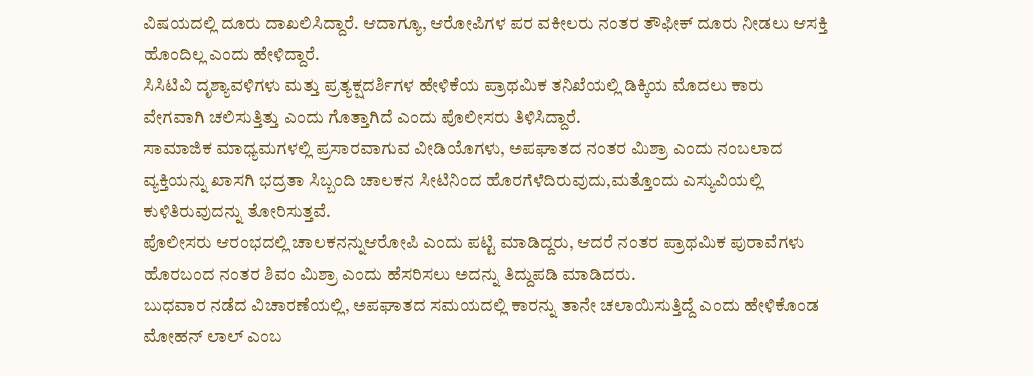ವಿಷಯದಲ್ಲಿ ದೂರು ದಾಖಲಿಸಿದ್ದಾರೆ. ಆದಾಗ್ಯೂ, ಆರೋಪಿಗಳ ಪರ ವಕೀಲರು ನಂತರ ತೌಫೀಕ್ ದೂರು ನೀಡಲು ಆಸಕ್ತಿ ಹೊಂದಿಲ್ಲ ಎಂದು ಹೇಳಿದ್ದಾರೆ.
ಸಿಸಿಟಿವಿ ದೃಶ್ಯಾವಳಿಗಳು ಮತ್ತು ಪ್ರತ್ಯಕ್ಷದರ್ಶಿಗಳ ಹೇಳಿಕೆಯ ಪ್ರಾಥಮಿಕ ತನಿಖೆಯಲ್ಲಿ ಡಿಕ್ಕಿಯ ಮೊದಲು ಕಾರು ವೇಗವಾಗಿ ಚಲಿಸುತ್ತಿತ್ತು ಎಂದು ಗೊತ್ತಾಗಿದೆ ಎಂದು ಪೊಲೀಸರು ತಿಳಿಸಿದ್ದಾರೆ.
ಸಾಮಾಜಿಕ ಮಾಧ್ಯಮಗಳಲ್ಲಿ ಪ್ರಸಾರವಾಗುವ ವೀಡಿಯೊಗಳು, ಅಪಘಾತದ ನಂತರ ಮಿಶ್ರಾ ಎಂದು ನಂಬಲಾದ ವ್ಯಕ್ತಿಯನ್ನು ಖಾಸಗಿ ಭದ್ರತಾ ಸಿಬ್ಬಂದಿ ಚಾಲಕನ ಸೀಟಿನಿಂದ ಹೊರಗೆಳೆದಿರುವುದು,ಮತ್ತೊಂದು ಎಸ್ಯುವಿಯಲ್ಲಿ ಕುಳಿತಿರುವುದನ್ನು ತೋರಿಸುತ್ತವೆ.
ಪೊಲೀಸರು ಆರಂಭದಲ್ಲಿ ಚಾಲಕನನ್ನುಆರೋಪಿ ಎಂದು ಪಟ್ಟಿ ಮಾಡಿದ್ದರು, ಆದರೆ ನಂತರ ಪ್ರಾಥಮಿಕ ಪುರಾವೆಗಳು ಹೊರಬಂದ ನಂತರ ಶಿವಂ ಮಿಶ್ರಾ ಎಂದು ಹೆಸರಿಸಲು ಅದನ್ನು ತಿದ್ದುಪಡಿ ಮಾಡಿದರು.
ಬುಧವಾರ ನಡೆದ ವಿಚಾರಣೆಯಲ್ಲಿ, ಅಪಘಾತದ ಸಮಯದಲ್ಲಿ ಕಾರನ್ನು ತಾನೇ ಚಲಾಯಿಸುತ್ತಿದ್ದೆ ಎಂದು ಹೇಳಿಕೊಂಡ ಮೋಹನ್ ಲಾಲ್ ಎಂಬ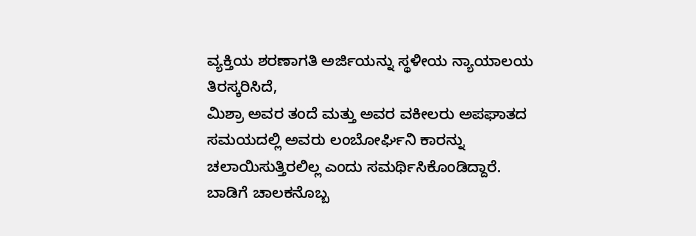ವ್ಯಕ್ತಿಯ ಶರಣಾಗತಿ ಅರ್ಜಿಯನ್ನು ಸ್ಥಳೀಯ ನ್ಯಾಯಾಲಯ ತಿರಸ್ಕರಿಸಿದೆ,
ಮಿಶ್ರಾ ಅವರ ತಂದೆ ಮತ್ತು ಅವರ ವಕೀಲರು ಅಪಘಾತದ ಸಮಯದಲ್ಲಿ ಅವರು ಲಂಬೋರ್ಘಿನಿ ಕಾರನ್ನು ಚಲಾಯಿಸುತ್ತಿರಲಿಲ್ಲ ಎಂದು ಸಮರ್ಥಿಸಿಕೊಂಡಿದ್ದಾರೆ.
ಬಾಡಿಗೆ ಚಾಲಕನೊಬ್ಬ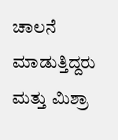ಚಾಲನೆ ಮಾಡುತ್ತಿದ್ದರು ಮತ್ತು ಮಿಶ್ರಾ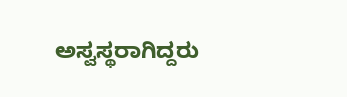ಅಸ್ವಸ್ಥರಾಗಿದ್ದರು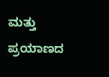ಮತ್ತು ಪ್ರಯಾಣದ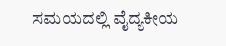ಸಮಯದಲ್ಲಿ ವೈದ್ಯಕೀಯ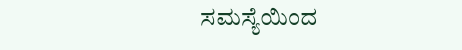ಸಮಸ್ಯೆಯಿಂದ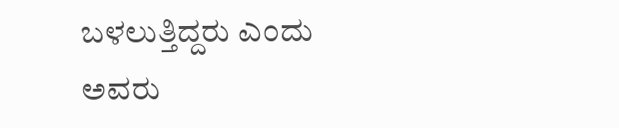ಬಳಲುತ್ತಿದ್ದರು ಎಂದು ಅವರು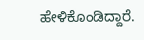ಹೇಳಿಕೊಂಡಿದ್ದಾರೆ.